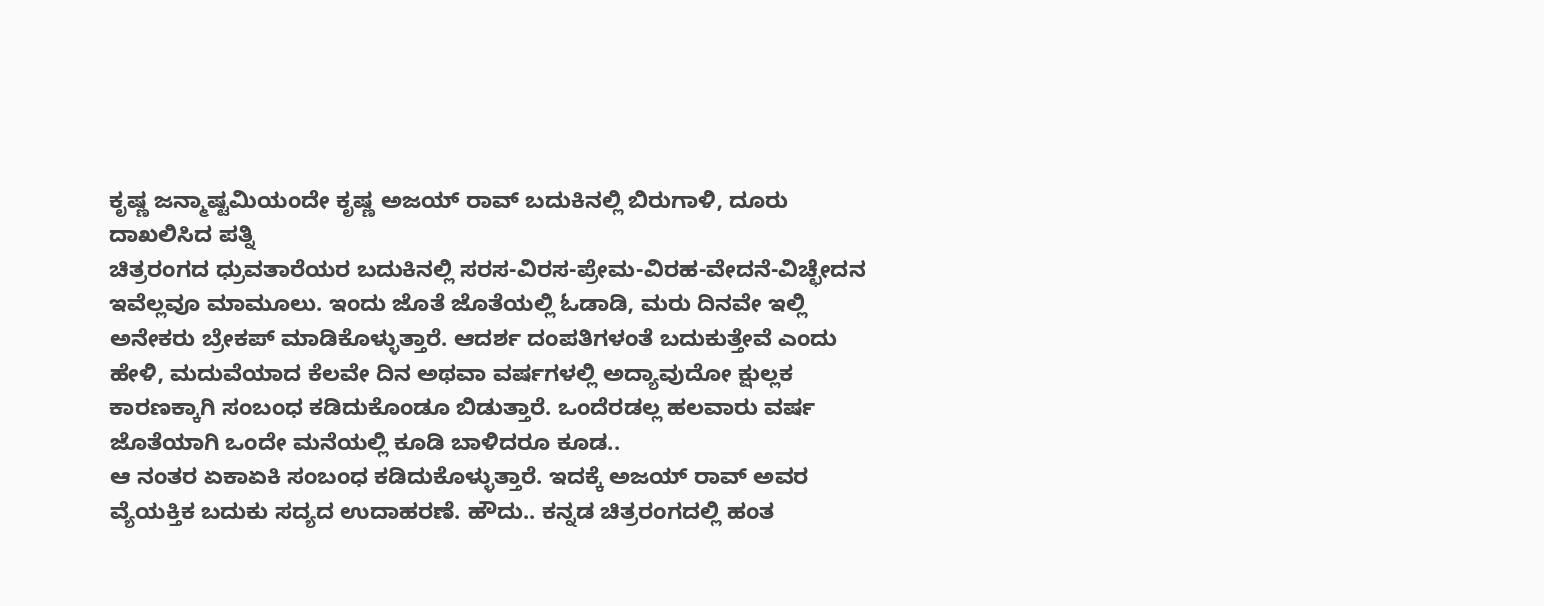ಕೃಷ್ಣ ಜನ್ಮಾಷ್ಟಮಿಯಂದೇ ಕೃಷ್ಣ ಅಜಯ್ ರಾವ್ ಬದುಕಿನಲ್ಲಿ ಬಿರುಗಾಳಿ, ದೂರು ದಾಖಲಿಸಿದ ಪತ್ನಿ
ಚಿತ್ರರಂಗದ ಧ್ರುವತಾರೆಯರ ಬದುಕಿನಲ್ಲಿ ಸರಸ-ವಿರಸ-ಪ್ರೇಮ-ವಿರಹ-ವೇದನೆ-ವಿಚ್ಛೇದನ ಇವೆಲ್ಲವೂ ಮಾಮೂಲು. ಇಂದು ಜೊತೆ ಜೊತೆಯಲ್ಲಿ ಓಡಾಡಿ, ಮರು ದಿನವೇ ಇಲ್ಲಿ ಅನೇಕರು ಬ್ರೇಕಪ್ ಮಾಡಿಕೊಳ್ಳುತ್ತಾರೆ. ಆದರ್ಶ ದಂಪತಿಗಳಂತೆ ಬದುಕುತ್ತೇವೆ ಎಂದು ಹೇಳಿ, ಮದುವೆಯಾದ ಕೆಲವೇ ದಿನ ಅಥವಾ ವರ್ಷಗಳಲ್ಲಿ ಅದ್ಯಾವುದೋ ಕ್ಷುಲ್ಲಕ ಕಾರಣಕ್ಕಾಗಿ ಸಂಬಂಧ ಕಡಿದುಕೊಂಡೂ ಬಿಡುತ್ತಾರೆ. ಒಂದೆರಡಲ್ಲ ಹಲವಾರು ವರ್ಷ ಜೊತೆಯಾಗಿ ಒಂದೇ ಮನೆಯಲ್ಲಿ ಕೂಡಿ ಬಾಳಿದರೂ ಕೂಡ..
ಆ ನಂತರ ಏಕಾಏಕಿ ಸಂಬಂಧ ಕಡಿದುಕೊಳ್ಳುತ್ತಾರೆ. ಇದಕ್ಕೆ ಅಜಯ್ ರಾವ್ ಅವರ ವ್ಯೆಯಕ್ತಿಕ ಬದುಕು ಸದ್ಯದ ಉದಾಹರಣೆ. ಹೌದು.. ಕನ್ನಡ ಚಿತ್ರರಂಗದಲ್ಲಿ ಹಂತ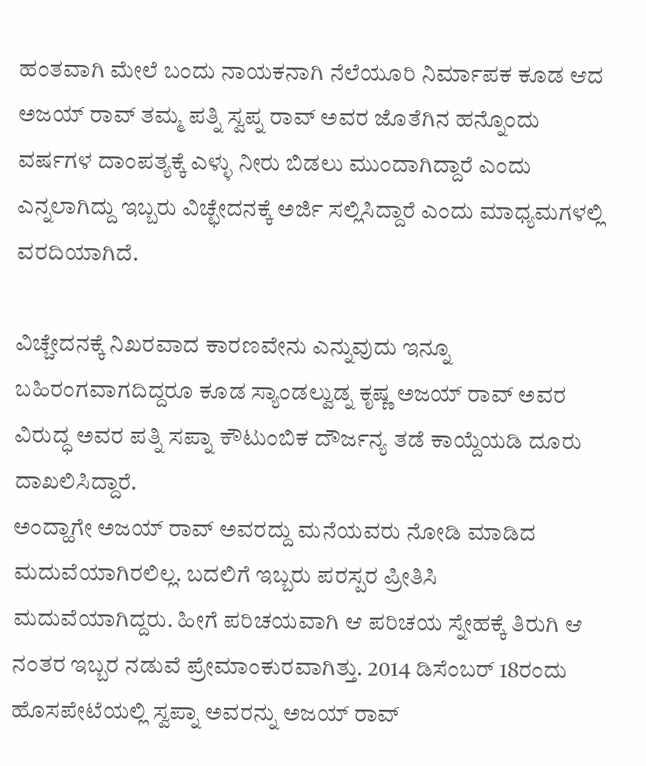ಹಂತವಾಗಿ ಮೇಲೆ ಬಂದು ನಾಯಕನಾಗಿ ನೆಲೆಯೂರಿ ನಿರ್ಮಾಪಕ ಕೂಡ ಆದ ಅಜಯ್ ರಾವ್ ತಮ್ಮ ಪತ್ನಿ ಸ್ವಪ್ನ ರಾವ್ ಅವರ ಜೊತೆಗಿನ ಹನ್ನೊಂದು ವರ್ಷಗಳ ದಾಂಪತ್ಯಕ್ಕೆ ಎಳ್ಳು ನೀರು ಬಿಡಲು ಮುಂದಾಗಿದ್ದಾರೆ ಎಂದು ಎನ್ನಲಾಗಿದ್ದು ಇಬ್ಬರು ವಿಚ್ಛೇದನಕ್ಕೆ ಅರ್ಜಿ ಸಲ್ಲಿಸಿದ್ದಾರೆ ಎಂದು ಮಾಧ್ಯಮಗಳಲ್ಲಿ ವರದಿಯಾಗಿದೆ.

ವಿಚ್ಚೇದನಕ್ಕೆ ನಿಖರವಾದ ಕಾರಣವೇನು ಎನ್ನುವುದು ಇನ್ನೂ ಬಹಿರಂಗವಾಗದಿದ್ದರೂ ಕೂಡ ಸ್ಯಾಂಡಲ್ವುಡ್ನ ಕೃಷ್ಣ ಅಜಯ್ ರಾವ್ ಅವರ ವಿರುದ್ಧ ಅವರ ಪತ್ನಿ ಸಪ್ನಾ ಕೌಟುಂಬಿಕ ದೌರ್ಜನ್ಯ ತಡೆ ಕಾಯ್ದೆಯಡಿ ದೂರು ದಾಖಲಿಸಿದ್ದಾರೆ.
ಅಂದ್ಹಾಗೇ ಅಜಯ್ ರಾವ್ ಅವರದ್ದು ಮನೆಯವರು ನೋಡಿ ಮಾಡಿದ ಮದುವೆಯಾಗಿರಲಿಲ್ಲ. ಬದಲಿಗೆ ಇಬ್ಬರು ಪರಸ್ಪರ ಪ್ರೀತಿಸಿ ಮದುವೆಯಾಗಿದ್ದರು. ಹೀಗೆ ಪರಿಚಯವಾಗಿ ಆ ಪರಿಚಯ ಸ್ನೇಹಕ್ಕೆ ತಿರುಗಿ ಆ ನಂತರ ಇಬ್ಬರ ನಡುವೆ ಪ್ರೇಮಾಂಕುರವಾಗಿತ್ತು. 2014 ಡಿಸೆಂಬರ್ 18ರಂದು ಹೊಸಪೇಟೆಯಲ್ಲಿ ಸ್ವಪ್ನಾ ಅವರನ್ನು ಅಜಯ್ ರಾವ್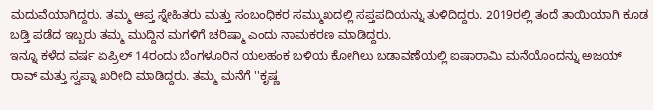ಮದುವೆಯಾಗಿದ್ದರು. ತಮ್ಮ ಆಪ್ತ ಸ್ನೇಹಿತರು ಮತ್ತು ಸಂಬಂಧಿಕರ ಸಮ್ಮುಖದಲ್ಲಿ ಸಪ್ತಪದಿಯನ್ನು ತುಳಿದಿದ್ದರು. 2019ರಲ್ಲಿ ತಂದೆ ತಾಯಿಯಾಗಿ ಕೂಡ ಬಡ್ತಿ ಪಡೆದ ಇಬ್ಬರು ತಮ್ಮ ಮುದ್ದಿನ ಮಗಳಿಗೆ ಚರಿಷ್ಮಾ ಎಂದು ನಾಮಕರಣ ಮಾಡಿದ್ದರು.
ಇನ್ನೂ ಕಳೆದ ವರ್ಷ ಏಪ್ರಿಲ್ 14ರಂದು ಬೆಂಗಳೂರಿನ ಯಲಹಂಕ ಬಳಿಯ ಕೋಗಿಲು ಬಡಾವಣೆಯಲ್ಲಿ ಐಷಾರಾಮಿ ಮನೆಯೊಂದನ್ನು ಅಜಯ್ ರಾವ್ ಮತ್ತು ಸ್ವಪ್ನಾ ಖರೀದಿ ಮಾಡಿದ್ದರು. ತಮ್ಮ ಮನೆಗೆ ''ಕೃಷ್ಣ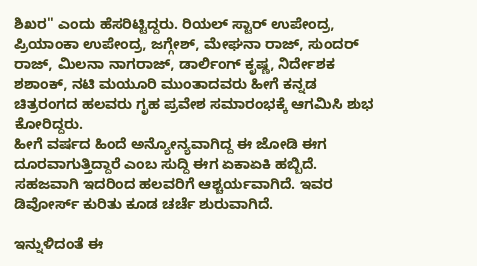ಶಿಖರ'' ಎಂದು ಹೆಸರಿಟ್ಟಿದ್ದರು. ರಿಯಲ್ ಸ್ಟಾರ್ ಉಪೇಂದ್ರ, ಪ್ರಿಯಾಂಕಾ ಉಪೇಂದ್ರ, ಜಗ್ಗೇಶ್, ಮೇಘನಾ ರಾಜ್, ಸುಂದರ್ ರಾಜ್, ಮಿಲನಾ ನಾಗರಾಜ್, ಡಾರ್ಲಿಂಗ್ ಕೃಷ್ಣ, ನಿರ್ದೇಶಕ ಶಶಾಂಕ್, ನಟಿ ಮಯೂರಿ ಮುಂತಾದವರು ಹೀಗೆ ಕನ್ನಡ ಚಿತ್ರರಂಗದ ಹಲವರು ಗೃಹ ಪ್ರವೇಶ ಸಮಾರಂಭಕ್ಕೆ ಆಗಮಿಸಿ ಶುಭ ಕೋರಿದ್ದರು.
ಹೀಗೆ ವರ್ಷದ ಹಿಂದೆ ಅನ್ಯೋನ್ಯವಾಗಿದ್ದ ಈ ಜೋಡಿ ಈಗ ದೂರವಾಗುತ್ತಿದ್ದಾರೆ ಎಂಬ ಸುದ್ದಿ ಈಗ ಏಕಾಏಕಿ ಹಬ್ಬಿದೆ. ಸಹಜವಾಗಿ ಇದರಿಂದ ಹಲವರಿಗೆ ಆಶ್ಚರ್ಯವಾಗಿದೆ. ಇವರ ಡಿವೋರ್ಸ್ ಕುರಿತು ಕೂಡ ಚರ್ಚೆ ಶುರುವಾಗಿದೆ.

ಇನ್ನುಳಿದಂತೆ ಈ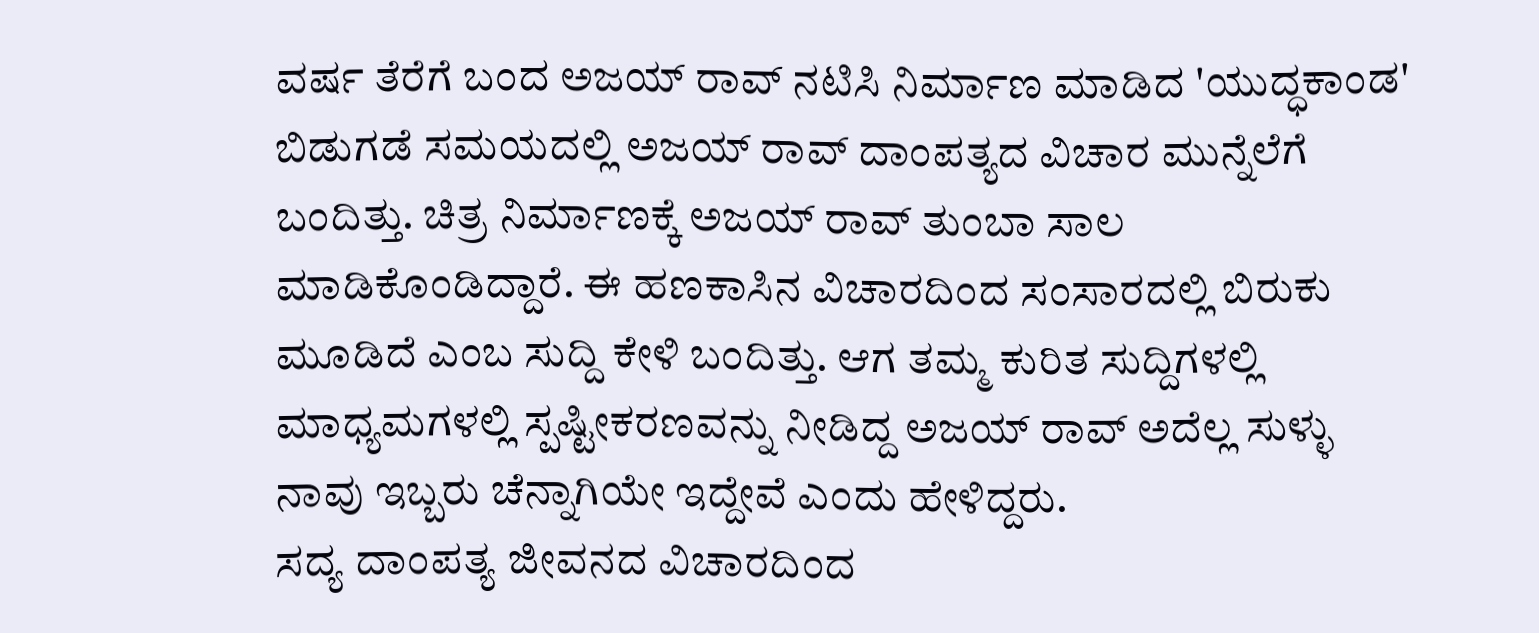ವರ್ಷ ತೆರೆಗೆ ಬಂದ ಅಜಯ್ ರಾವ್ ನಟಿಸಿ ನಿರ್ಮಾಣ ಮಾಡಿದ 'ಯುದ್ಧಕಾಂಡ' ಬಿಡುಗಡೆ ಸಮಯದಲ್ಲಿ ಅಜಯ್ ರಾವ್ ದಾಂಪತ್ಯದ ವಿಚಾರ ಮುನ್ನೆಲೆಗೆ ಬಂದಿತ್ತು. ಚಿತ್ರ ನಿರ್ಮಾಣಕ್ಕೆ ಅಜಯ್ ರಾವ್ ತುಂಬಾ ಸಾಲ ಮಾಡಿಕೊಂಡಿದ್ದಾರೆ. ಈ ಹಣಕಾಸಿನ ವಿಚಾರದಿಂದ ಸಂಸಾರದಲ್ಲಿ ಬಿರುಕು ಮೂಡಿದೆ ಎಂಬ ಸುದ್ದಿ ಕೇಳಿ ಬಂದಿತ್ತು. ಆಗ ತಮ್ಮ ಕುರಿತ ಸುದ್ದಿಗಳಲ್ಲಿ ಮಾಧ್ಯಮಗಳಲ್ಲಿ ಸ್ಪಷ್ಟೀಕರಣವನ್ನು ನೀಡಿದ್ದ ಅಜಯ್ ರಾವ್ ಅದೆಲ್ಲ ಸುಳ್ಳು ನಾವು ಇಬ್ಬರು ಚೆನ್ನಾಗಿಯೇ ಇದ್ದೇವೆ ಎಂದು ಹೇಳಿದ್ದರು.
ಸದ್ಯ ದಾಂಪತ್ಯ ಜೀವನದ ವಿಚಾರದಿಂದ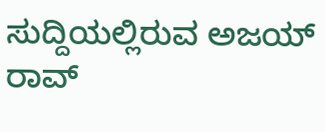ಸುದ್ದಿಯಲ್ಲಿರುವ ಅಜಯ್ ರಾವ್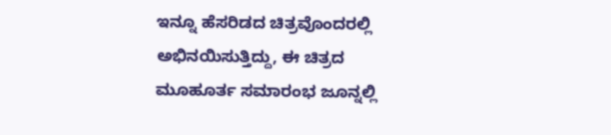ಇನ್ನೂ ಹೆಸರಿಡದ ಚಿತ್ರವೊಂದರಲ್ಲಿ ಅಭಿನಯಿಸುತ್ತಿದ್ದು, ಈ ಚಿತ್ರದ ಮೂಹೂರ್ತ ಸಮಾರಂಭ ಜೂನ್ನಲ್ಲಿ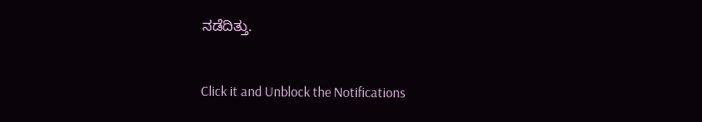ನಡೆದಿತ್ತು.


Click it and Unblock the Notifications